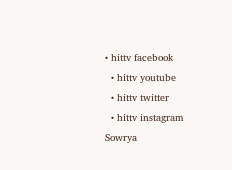• hittv facebook
  • hittv youtube
  • hittv twitter
  • hittv instagram
Sowrya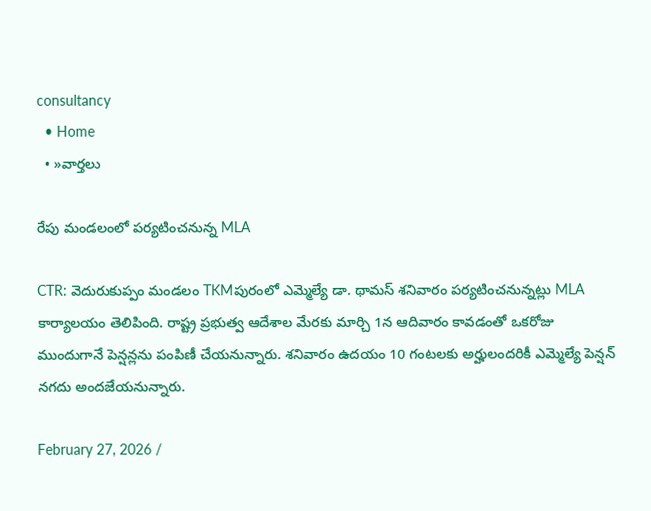consultancy
  • Home
  • »వార్తలు

రేపు మండలంలో పర్యటించనున్న MLA

CTR: వెదురుకుప్పం మండలం TKMపురంలో ఎమ్మెల్యే డా. థామస్ శనివారం పర్యటించనున్నట్లు MLA కార్యాలయం తెలిపింది. రాష్ట్ర ప్రభుత్వ ఆదేశాల మేరకు మార్చి 1న ఆదివారం కావడంతో ఒకరోజు ముందుగానే పెన్షన్లను పంపిణీ చేయనున్నారు. శనివారం ఉదయం 10 గంటలకు అర్హులందరికీ ఎమ్మెల్యే పెన్షన్ నగదు అందజేయనున్నారు.

February 27, 2026 /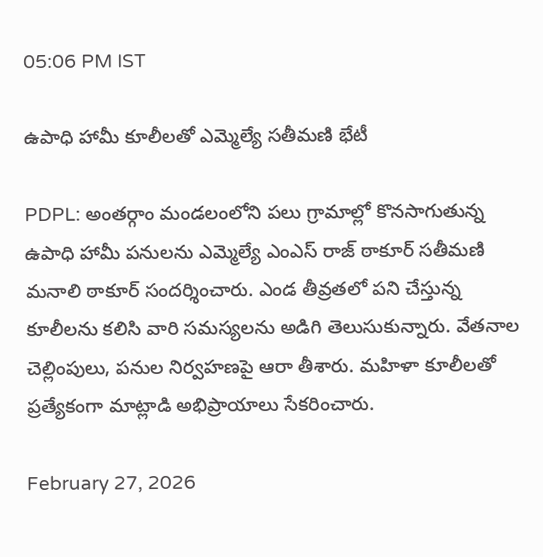05:06 PM IST

ఉపాధి హామీ కూలీలతో ఎమ్మెల్యే సతీమణి భేటీ

PDPL: అంతర్గాం మండలంలోని పలు గ్రామాల్లో కొనసాగుతున్న ఉపాధి హామీ పనులను ఎమ్మెల్యే ఎంఎస్ రాజ్ ఠాకూర్ సతీమణి మనాలి ఠాకూర్ సందర్శించారు. ఎండ తీవ్రతలో పని చేస్తున్న కూలీలను కలిసి వారి సమస్యలను అడిగి తెలుసుకున్నారు. వేతనాల చెల్లింపులు, పనుల నిర్వహణపై ఆరా తీశారు. మహిళా కూలీలతో ప్రత్యేకంగా మాట్లాడి అభిప్రాయాలు సేకరించారు.

February 27, 2026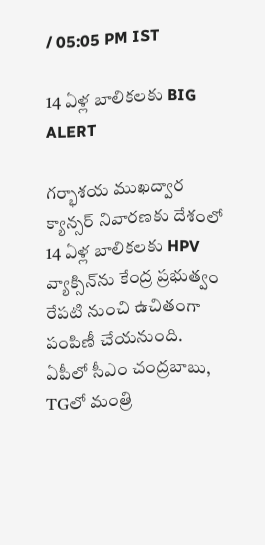/ 05:05 PM IST

14 ఏళ్ల బాలికలకు BIG ALERT

గర్భాశయ ముఖద్వార క్యాన్సర్ నివారణకు దేశంలో 14 ఏళ్ల బాలికలకు HPV వ్యాక్సిన్‌ను కేంద్ర ప్రభుత్వం రేపటి నుంచి ఉచితంగా పంపిణీ చేయనుంది. ఏపీలో సీఎం చంద్రబాబు, TGలో మంత్రి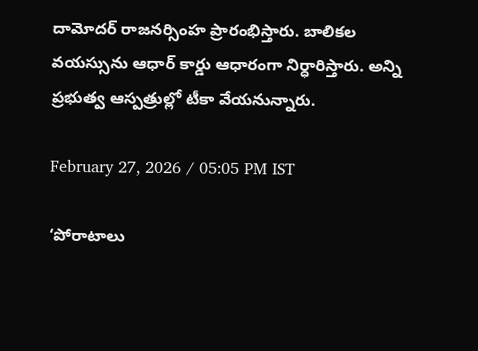దామోదర్ రాజనర్సింహ ప్రారంభిస్తారు. బాలికల వయస్సును ఆధార్ కార్డు ఆధారంగా నిర్ధారిస్తారు. అన్ని ప్రభుత్వ ఆస్పత్రుల్లో టీకా వేయనున్నారు.

February 27, 2026 / 05:05 PM IST

‘పోరాటాలు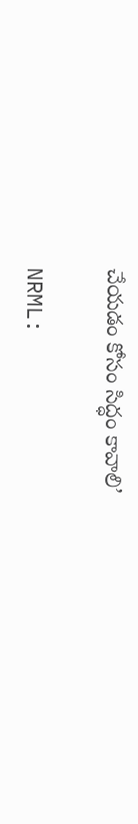చేయడం కోసం సిద్ధం కావాలి’

NRML: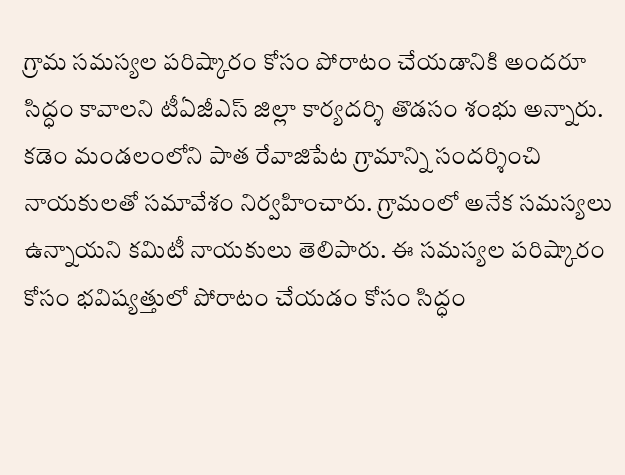గ్రామ సమస్యల పరిష్కారం కోసం పోరాటం చేయడానికి అందరూ సిద్ధం కావాలని టీఏజీఎస్ జిల్లా కార్యదర్శి తొడసం శంభు అన్నారు. కడెం మండలంలోని పాత రేవాజిపేట గ్రామాన్ని సందర్శించి నాయకులతో సమావేశం నిర్వహించారు. గ్రామంలో అనేక సమస్యలు ఉన్నాయని కమిటీ నాయకులు తెలిపారు. ఈ సమస్యల పరిష్కారం కోసం భవిష్యత్తులో పోరాటం చేయడం కోసం సిద్ధం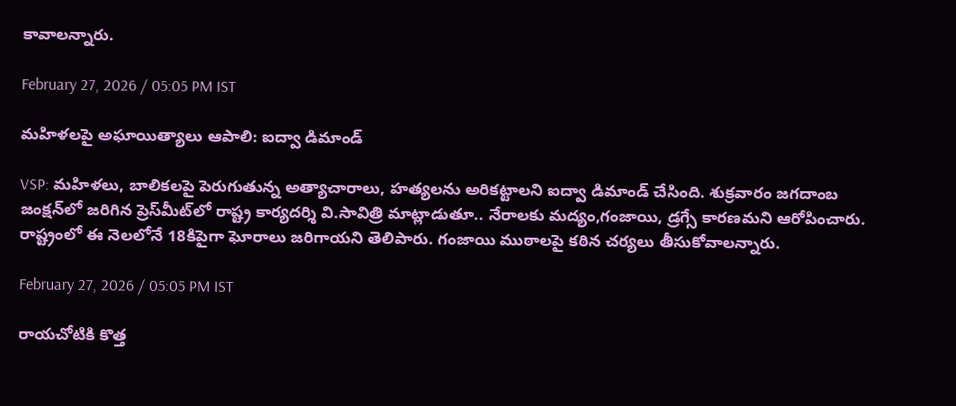కావాలన్నారు.

February 27, 2026 / 05:05 PM IST

మహిళలపై అఘాయిత్యాలు ఆపాలి: ఐద్వా డిమాండ్

VSP: మహిళలు, బాలికలపై పెరుగుతున్న అత్యాచారాలు, హత్యలను అరికట్టాలని ఐద్వా డిమాండ్ చేసింది. శుక్రవారం జగదాంబ జంక్షన్‌లో జరిగిన ప్రెస్‌మీట్‌లో రాష్ట్ర కార్యదర్శి వి.సావిత్రి మాట్లాడుతూ.. నేరాలకు మద్యం,గంజాయి, డ్రగ్సే కారణమని ఆరోపించారు. రాష్ట్రంలో ఈ నెలలోనే 18కిపైగా ఘోరాలు జరిగాయని తెలిపారు. గంజాయి ముఠాలపై కఠిన చర్యలు తీసుకోవాలన్నారు.

February 27, 2026 / 05:05 PM IST

రాయచోటికి కొత్త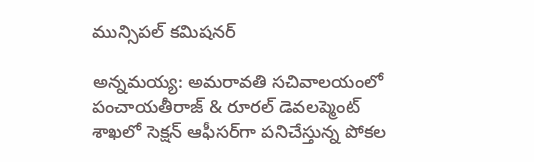మున్సిపల్ కమిషనర్

అన్నమయ్య: అమరావతి సచివాలయంలో పంచాయతీరాజ్ & రూరల్ డెవలప్మెంట్ శాఖలో సెక్షన్ ఆఫీసర్‌గా పనిచేస్తున్న పోకల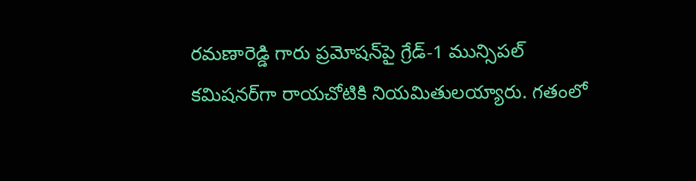రమణారెడ్డి గారు ప్రమోషన్‌పై గ్రేడ్-1 మున్సిపల్ కమిషనర్‌గా రాయచోటికి నియమితులయ్యారు. గతంలో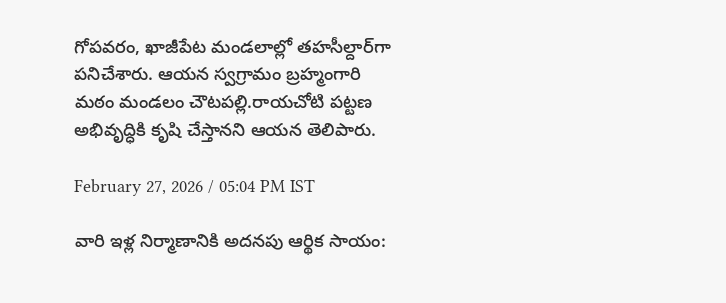గోపవరం, ఖాజీపేట మండలాల్లో తహసీల్దార్‌గా పనిచేశారు. ఆయన స్వగ్రామం బ్రహ్మంగారి మఠం మండలం చౌటపల్లి.రాయచోటి పట్టణ అభివృద్ధికి కృషి చేస్తానని ఆయన తెలిపారు.

February 27, 2026 / 05:04 PM IST

వారి ఇళ్ల నిర్మాణానికి అదనపు ఆర్థిక సాయం: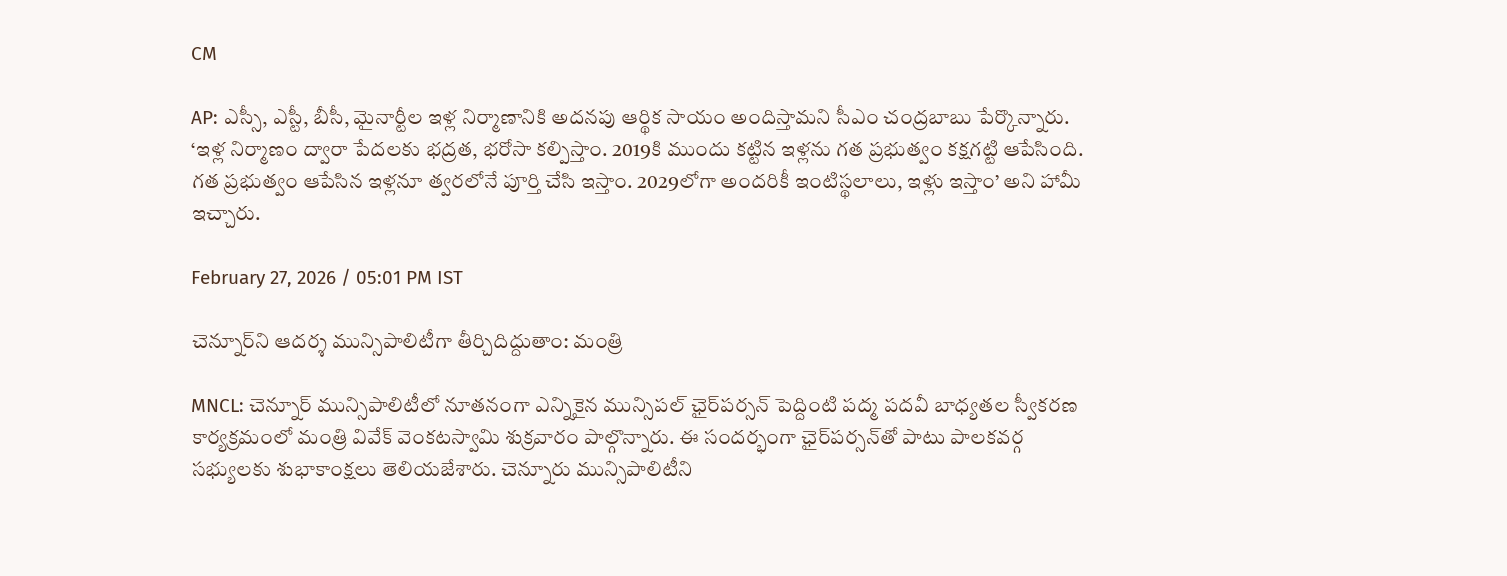CM

AP: ఎస్సీ, ఎస్టీ, బీసీ, మైనార్టీల ఇళ్ల నిర్మాణానికి అదనపు ఆర్థిక సాయం అందిస్తామని సీఎం చంద్రబాబు పేర్కొన్నారు. ‘ఇళ్ల నిర్మాణం ద్వారా పేదలకు భద్రత, భరోసా కల్పిస్తాం. 2019కి ముందు కట్టిన ఇళ్లను గత ప్రభుత్వం కక్షగట్టి ఆపేసింది. గత ప్రభుత్వం ఆపేసిన ఇళ్లనూ త్వరలోనే పూర్తి చేసి ఇస్తాం. 2029లోగా అందరికీ ఇంటిస్థలాలు, ఇళ్లు ఇస్తాం’ అని హామీ ఇచ్చారు.

February 27, 2026 / 05:01 PM IST

చెన్నూర్‌ని ఆదర్శ మున్సిపాలిటీగా తీర్చిదిద్దుతాం: మంత్రి

MNCL: చెన్నూర్ మున్సిపాలిటీలో నూతనంగా ఎన్నికైన మున్సిపల్ ఛైర్‌పర్సన్ పెద్దింటి పద్మ పదవీ బాధ్యతల స్వీకరణ కార్యక్రమంలో మంత్రి వివేక్ వెంకటస్వామి శుక్రవారం పాల్గొన్నారు. ఈ సందర్భంగా ఛైర్‌పర్సన్‌తో పాటు పాలకవర్గ సభ్యులకు శుభాకాంక్షలు తెలియజేశారు. చెన్నూరు మున్సిపాలిటీని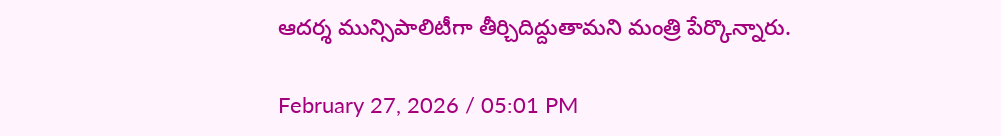ఆదర్శ మున్సిపాలిటీగా తీర్చిదిద్దుతామని మంత్రి పేర్కొన్నారు.

February 27, 2026 / 05:01 PM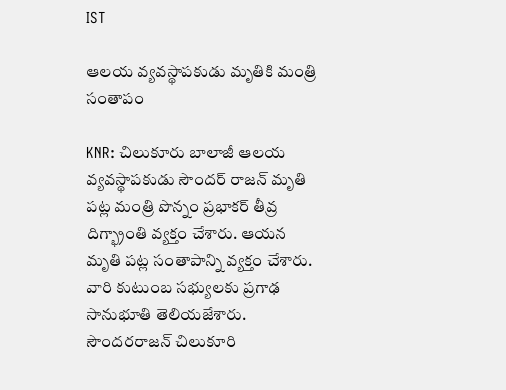IST

ఆలయ వ్యవస్థాపకుడు మృతికి మంత్రి సంతాపం

KNR: చిలుకూరు బాలాజీ ఆలయ వ్యవస్థాపకుడు సౌందర్ రాజన్ మృతి పట్ల మంత్రి పొన్నం ప్రభాకర్ తీవ్ర దిగ్భ్రాంతి వ్యక్తం చేశారు. ఆయన మృతి పట్ల సంతాపాన్ని వ్యక్తం చేశారు. వారి కుటుంబ సభ్యులకు ప్రగాఢ సానుభూతి తెలియజేశారు. సౌందరరాజన్ చిలుకూరి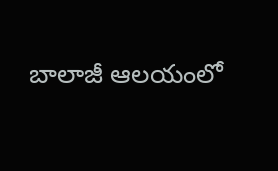బాలాజీ ఆలయంలో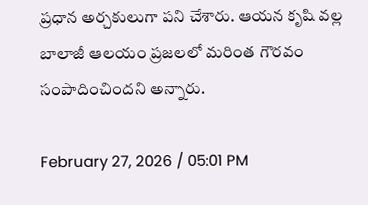ప్రధాన అర్చకులుగా పని చేశారు. ఆయన కృషి వల్ల బాలాజీ ఆలయం ప్రజలలో మరింత గౌరవం సంపాదించిందని అన్నారు.

February 27, 2026 / 05:01 PM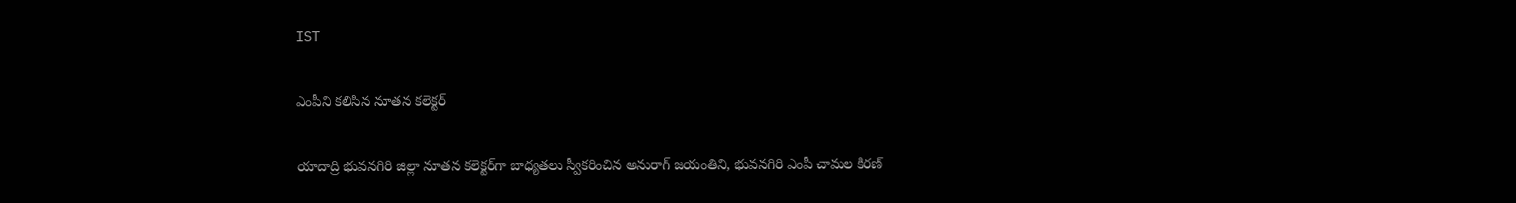IST

ఎంపీని కలిసిన నూతన కలెక్టర్

యాదాద్రి భువనగిరి జిల్లా నూతన కలెక్టర్‌గా బాధ్యతలు స్వీకరించిన అనురాగ్ జయంతిని, భువనగిరి ఎంపీ చామల కిరణ్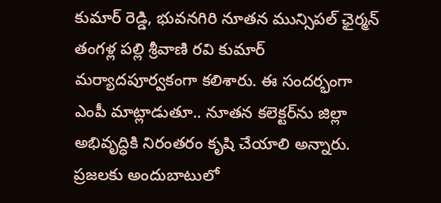కుమార్ రెడ్డి, భువనగిరి నూతన మున్సిపల్ ఛైర్మన్ తంగళ్ల పల్లి శ్రీవాణి రవి కుమార్ మర్యాదపూర్వకంగా కలిశారు. ఈ సందర్భంగా ఎంపీ మాట్లాడుతూ.. నూతన కలెక్టర్‌ను జిల్లా అభివృద్ధికి నిరంతరం కృషి చేయాలి అన్నారు. ప్రజలకు అందుబాటులో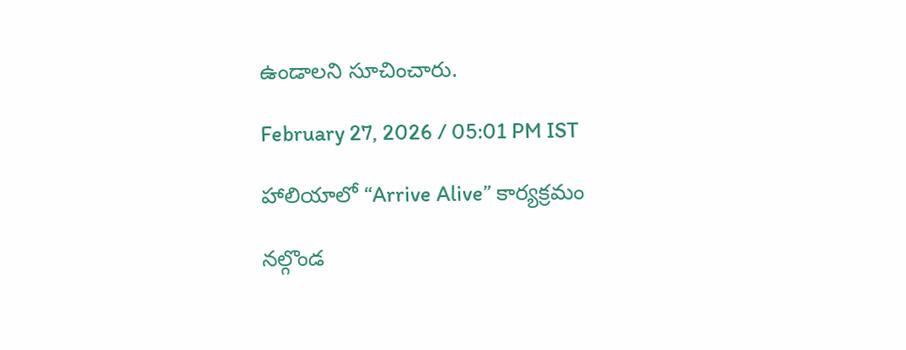ఉండాలని సూచించారు.

February 27, 2026 / 05:01 PM IST

హాలియాలో “Arrive Alive” కార్యక్రమం

నల్గొండ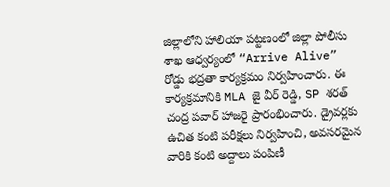జిల్లాలోని హాలియా పట్టణంలో జిల్లా పోలీసు శాఖ ఆధ్వర్యంలో “Arrive Alive” రోడ్డు భద్రతా కార్యక్రమం నిర్వహించారు. ఈ కార్యక్రమానికి MLA జై వీర్ రెడ్డి, SP శరత్ చంద్ర పవార్ హాజరై ప్రారంభించారు. డ్రైవర్లకు ఉచిత కంటి పరీక్షలు నిర్వహించి, అవసరమైన వారికి కంటి అద్దాలు పంపిణీ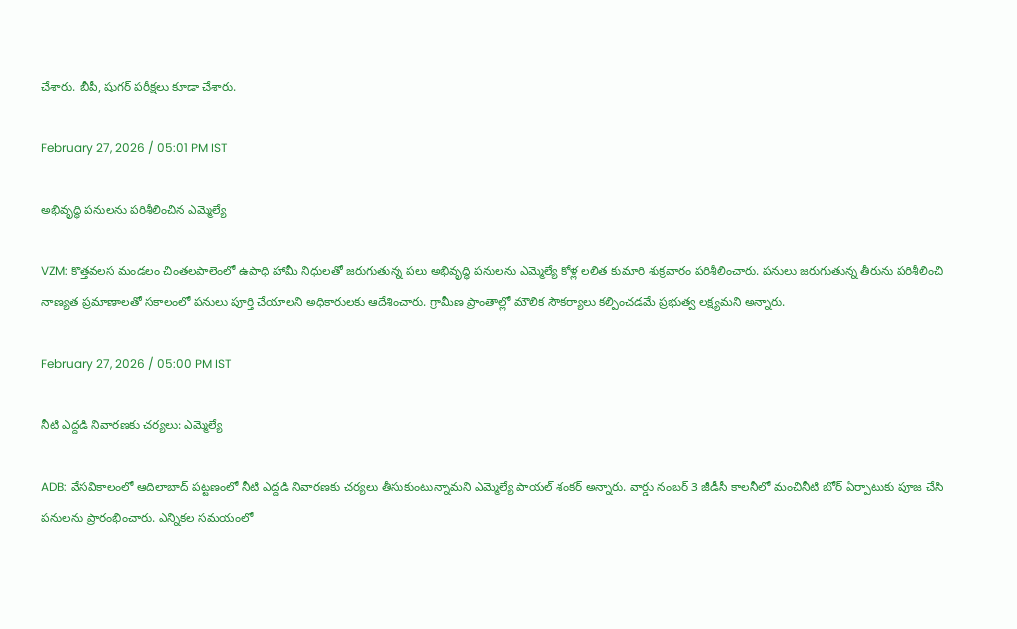చేశారు. బీపీ, షుగర్ పరీక్షలు కూడా చేశారు.

February 27, 2026 / 05:01 PM IST

అభివృద్ధి పనులను పరిశీలించిన ఎమ్మెల్యే

VZM: కొత్తవలస మండలం చింతలపాలెంలో ఉపాధి హామీ నిధులతో జరుగుతున్న పలు అభివృద్ధి పనులను ఎమ్మెల్యే కోళ్ల లలిత కుమారి శుక్రవారం పరిశీలించారు. పనులు జరుగుతున్న తీరును పరిశీలించి నాణ్యత ప్రమాణాలతో సకాలంలో పనులు పూర్తి చేయాలని అధికారులకు ఆదేశించారు. గ్రామీణ ప్రాంతాల్లో మౌలిక సౌకర్యాలు కల్పించడమే ప్రభుత్వ లక్ష్యమని అన్నారు.

February 27, 2026 / 05:00 PM IST

నీటి ఎద్దడి నివారణకు చర్యలు: ఎమ్మెల్యే

ADB: వేసవికాలంలో ఆదిలాబాద్ పట్టణంలో నీటి ఎద్దడి నివారణకు చర్యలు తీసుకుంటున్నామని ఎమ్మెల్యే పాయల్ శంకర్ అన్నారు. వార్డు నంబర్ 3 జీడీసీ కాలనీలో మంచినీటి బోర్ ఏర్పాటుకు పూజ చేసి పనులను ప్రారంభించారు. ఎన్నికల సమయంలో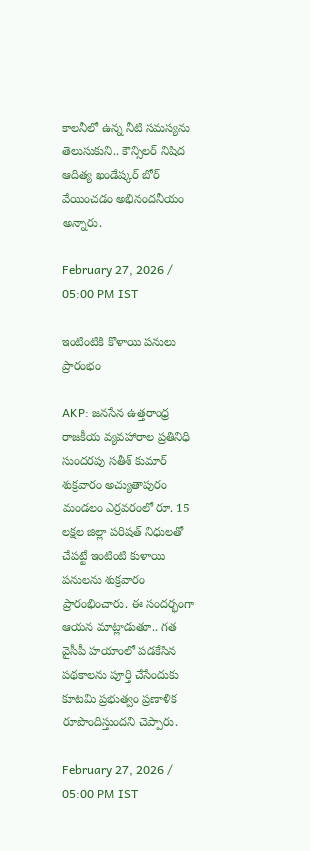కాలనీలో ఉన్న నీటి సమస్యను తెలుసుకుని.. కౌన్సిలర్ నిషిద ఆదిత్య ఖండేష్కర్ బోర్ వేయించడం అభినందనీయం అన్నారు.

February 27, 2026 / 05:00 PM IST

ఇంటింటికి కొళాయి పనులు ప్రారంభం

AKP: జనసేన ఉత్తరాంధ్ర రాజకీయ వ్యవహారాల ప్రతినిధి సుందరపు సతీశ్ కుమార్ శుక్రవారం అచ్యుతాపురం మండలం ఎర్రవరంలో రూ. 15 లక్షల జిల్లా పరిషత్ నిధులతో చేపట్టే ఇంటింటి కుళాయి పనులను శుక్రవారం ప్రారంభించారు. ఈ సందర్భంగా ఆయన మాట్లాడుతూ.. గత వైసీపీ హయాంలో పడకేసిన పథకాలను పూర్తి చేసేందుకు కూటమి ప్రభుత్వం ప్రణాళిక రూపొందిస్తుందని చెప్పారు.

February 27, 2026 / 05:00 PM IST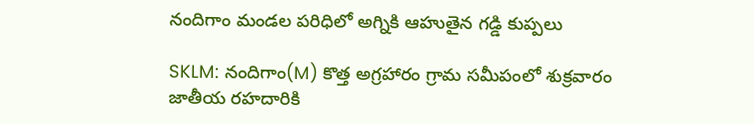నందిగాం మండల పరిధిలో అగ్నికి ఆహుతైన గడ్డి కుప్పలు

SKLM: నందిగాం(M) కొత్త అగ్రహారం గ్రామ సమీపంలో శుక్రవారం జాతీయ రహదారికి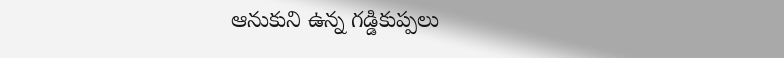ఆనుకుని ఉన్న గడ్డికుప్పలు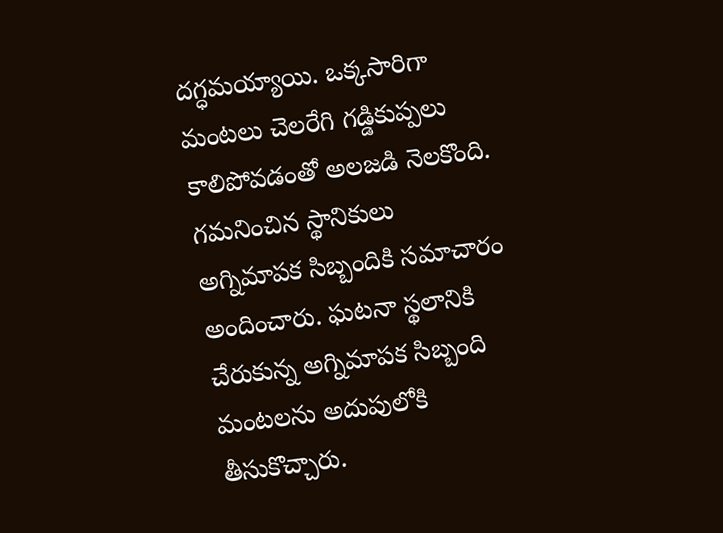దగ్ధమయ్యాయి. ఒక్కసారిగా మంటలు చెలరేగి గడ్డికుప్పలు కాలిపోవడంతో అలజడి నెలకొంది. గమనించిన స్థానికులు అగ్నిమాపక సిబ్బందికి సమాచారం అందించారు. ఘటనా స్థలానికి చేరుకున్న అగ్నిమాపక సిబ్బంది మంటలను అదుపులోకి తీసుకొచ్చారు.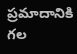ప్రమాదానికి గల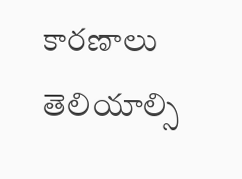కారణాలు తెలియాల్సి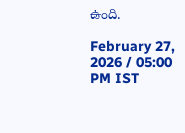ఉంది.

February 27, 2026 / 05:00 PM IST